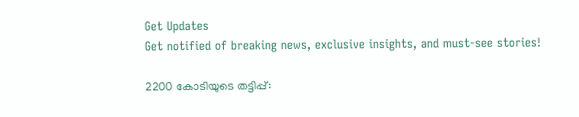Get Updates
Get notified of breaking news, exclusive insights, and must-see stories!

2200 കോടിയുടെ തട്ടിപ്പ്: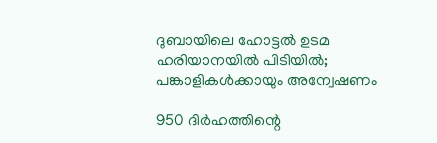ദുബായിലെ ഹോട്ടല്‍ ഉടമ ഹരിയാനയില്‍ പിടിയില്‍; പങ്കാളികള്‍ക്കായും അന്വേഷണം

950 ദിർഹത്തിന്റെ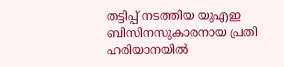തട്ടിപ്പ് നടത്തിയ യുഎഇ ബിസിനസുകാരനായ പ്രതി ഹരിയാനയില്‍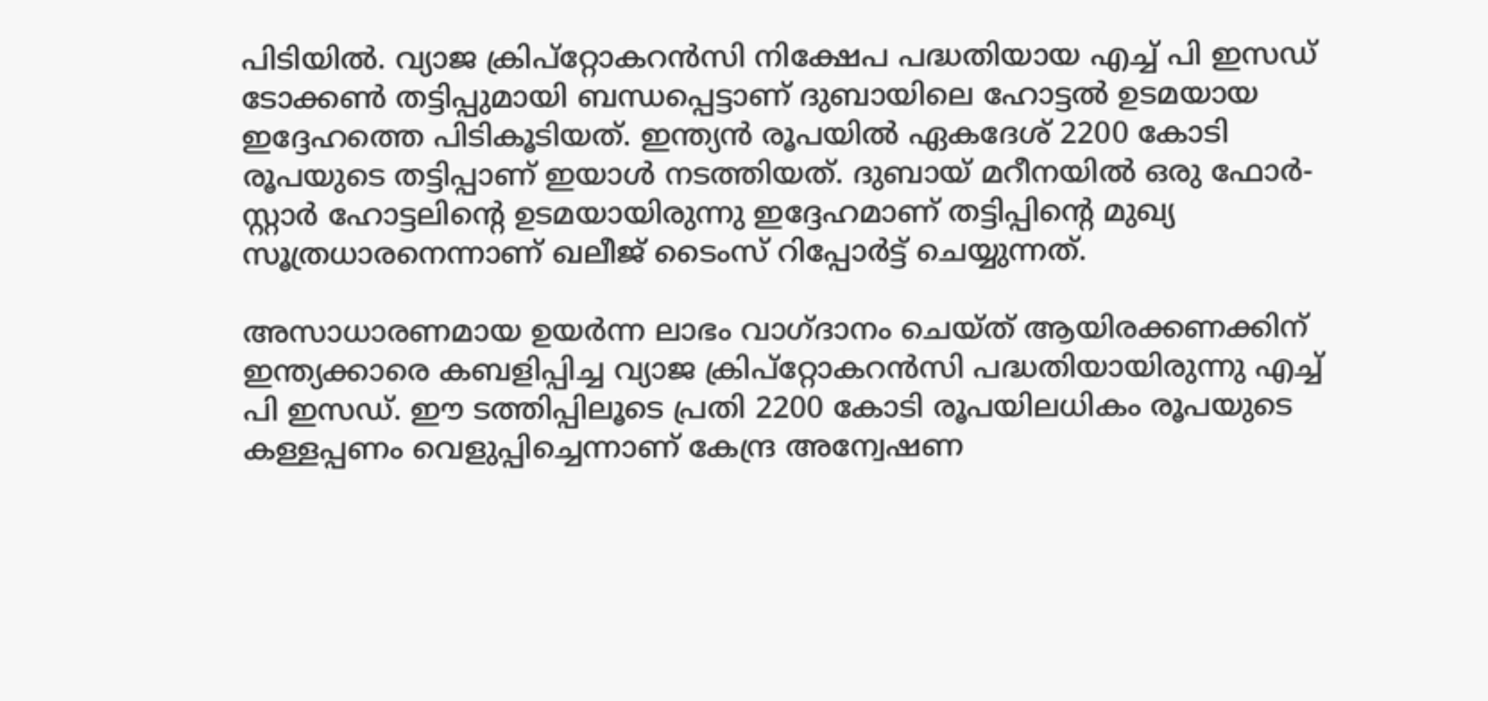പിടിയില്‍. വ്യാജ ക്രിപ്റ്റോകറൻസി നിക്ഷേപ പദ്ധതിയായ എച്ച് പി ഇസഡ് ടോക്കൺ തട്ടിപ്പുമായി ബന്ധപ്പെട്ടാണ് ദുബായിലെ ഹോട്ടല്‍ ഉടമയായ ഇദ്ദേഹത്തെ പിടികൂടിയത്. ഇന്ത്യന്‍ രൂപയില്‍ ഏകദേശ് 2200 കോടി രൂപയുടെ തട്ടിപ്പാണ് ഇയാള്‍ നടത്തിയത്. ദുബായ് മറീനയിൽ ഒരു ഫോർ-സ്റ്റാർ ഹോട്ടലിന്റെ ഉടമയായിരുന്നു ഇദ്ദേഹമാണ് തട്ടിപ്പിന്റെ മുഖ്യ സൂത്രധാരനെന്നാണ് ഖലീജ് ടൈംസ് റിപ്പോർട്ട് ചെയ്യുന്നത്.

അസാധാരണമായ ഉയർന്ന ലാഭം വാഗ്ദാനം ചെയ്ത് ആയിരക്കണക്കിന് ഇന്ത്യക്കാരെ കബളിപ്പിച്ച വ്യാജ ക്രിപ്റ്റോകറൻസി പദ്ധതിയായിരുന്നു എച്ച് പി ഇസഡ്. ഈ ടത്തിപ്പിലൂടെ പ്രതി 2200 കോടി രൂപയിലധികം രൂപയുടെ കള്ളപ്പണം വെളുപ്പിച്ചെന്നാണ് കേന്ദ്ര അന്വേഷണ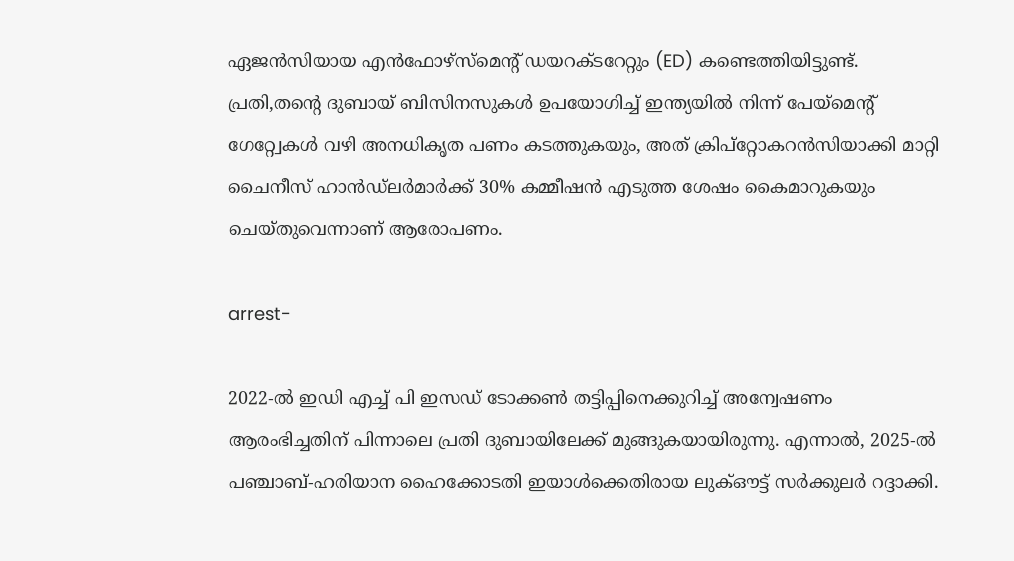ഏജന്‍സിയായ എൻഫോഴ്സ്മെന്റ് ഡയറക്ടറേറ്റും (ED) കണ്ടെത്തിയിട്ടുണ്ട്. പ്രതി,തന്റെ ദുബായ് ബിസിനസുകൾ ഉപയോഗിച്ച് ഇന്ത്യയിൽ നിന്ന് പേയ്മെന്റ് ഗേറ്റ്വേകൾ വഴി അനധികൃത പണം കടത്തുകയും, അത് ക്രിപ്റ്റോകറൻസിയാക്കി മാറ്റി ചൈനീസ് ഹാൻഡ്‌ലർമാർക്ക് 30% കമ്മീഷൻ എടുത്ത ശേഷം കൈമാറുകയും ചെയ്തുവെന്നാണ് ആരോപണം.

arrest-

2022-ൽ ഇഡി എച്ച് പി ഇസഡ് ടോക്കൺ തട്ടിപ്പിനെക്കുറിച്ച് അന്വേഷണം ആരംഭിച്ചതിന് പിന്നാലെ പ്രതി ദുബായിലേക്ക് മുങ്ങുകയായിരുന്നു. എന്നാൽ, 2025-ൽ പഞ്ചാബ്-ഹരിയാന ഹൈക്കോടതി ഇയാള്‍ക്കെതിരായ ലുക്ഔട്ട് സർക്കുലർ റദ്ദാക്കി.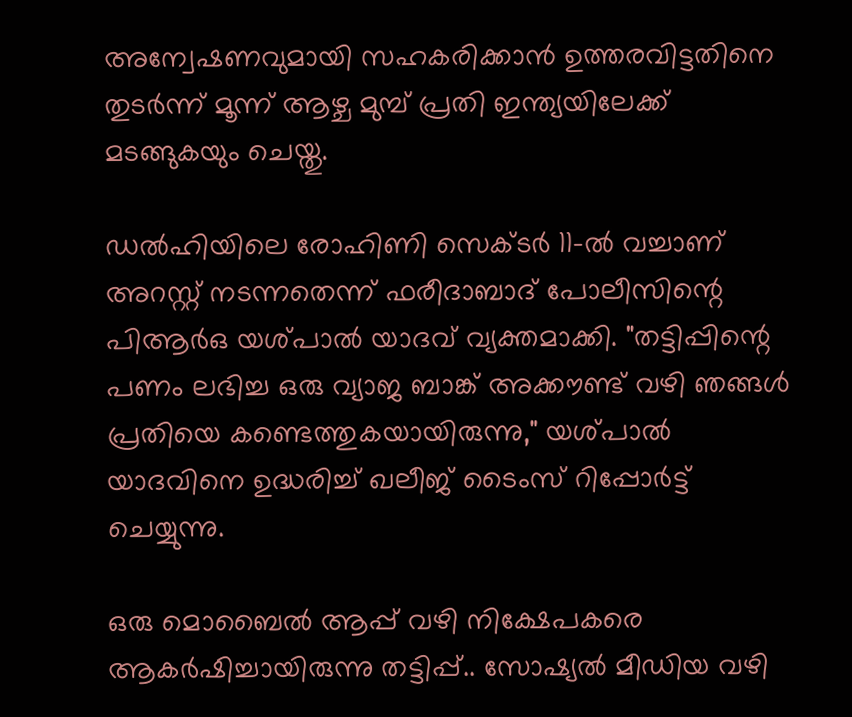അന്വേഷണവുമായി സഹകരിക്കാൻ ഉത്തരവിട്ടതിനെ തുടർന്ന് മൂന്ന് ആഴ്ച മുമ്പ് പ്രതി ഇന്ത്യയിലേക്ക് മടങ്ങുകയും ചെയ്തു.

ഡൽഹിയിലെ രോഹിണി സെക്ടർ 11-ൽ വച്ചാണ് അറസ്റ്റ് നടന്നതെന്ന് ഫരീദാബാദ് പോലീസിന്റെ പിആർഒ യശ്പാൽ യാദവ് വ്യക്തമാക്കി. "തട്ടിപ്പിന്റെ പണം ലഭിച്ച ഒരു വ്യാജ ബാങ്ക് അക്കൗണ്ട് വഴി ഞങ്ങൾ പ്രതിയെ കണ്ടെത്തുകയായിരുന്നു," യശ്പാൽ യാദവിനെ ഉദ്ധരിച്ച് ഖലീജ് ടൈംസ് റിപ്പോർട്ട് ചെയ്യുന്നു.

ഒരു മൊബൈൽ ആപ്പ് വഴി നിക്ഷേപകരെ ആകർഷിച്ചായിരുന്നു തട്ടിപ്പ്.. സോഷ്യൽ മീഡിയ വഴി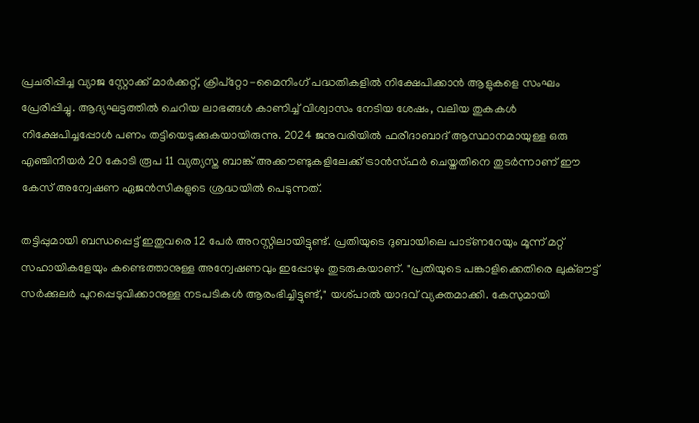പ്രചരിപ്പിച്ച വ്യാജ സ്റ്റോക്ക് മാർക്കറ്റ്, ക്രിപ്റ്റോ-മൈനിംഗ് പദ്ധതികളിൽ നിക്ഷേപിക്കാൻ ആളുകളെ സംഘം പ്രേരിപ്പിച്ചു. ആദ്യഘട്ടത്തിൽ ചെറിയ ലാഭങ്ങൾ കാണിച്ച് വിശ്വാസം നേടിയ ശേഷം, വലിയ തുകകൾ നിക്ഷേപിച്ചപ്പോള്‍ പണം തട്ടിയെടുക്കുകയായിരുന്നു. 2024 ജനുവരിയിൽ ഫരീദാബാദ് ആസ്ഥാനമായുള്ള ഒരു എഞ്ചിനീയർ 20 കോടി രൂപ 11 വ്യത്യസ്ത ബാങ്ക് അക്കൗണ്ടുകളിലേക്ക് ട്രാൻസ്ഫർ ചെയ്തതിനെ തുടർന്നാണ് ഈ കേസ് അന്വേഷണ ഏജന്‍സികളുടെ ശ്രദ്ധയില്‍ പെടുന്നത്.

തട്ടിപ്പുമായി ബന്ധപ്പെട്ട് ഇതുവരെ 12 പേർ അറസ്റ്റിലായിട്ടുണ്ട്. പ്രതിയുടെ ദുബായിലെ പാട്ണറേയും മൂന്ന് മറ്റ് സഹായികളേയും കണ്ടെത്താനുള്ള അന്വേഷണവും ഇപ്പോഴും തുടരുകയാണ്. "പ്രതിയുടെ പങ്കാളിക്കെതിരെ ലുക്ഔട്ട് സർക്കുലർ പുറപ്പെടുവിക്കാനുള്ള നടപടികൾ ആരംഭിച്ചിട്ടുണ്ട്," യശ്പാല്‍ യാദവ് വ്യക്തമാക്കി. കേസുമായി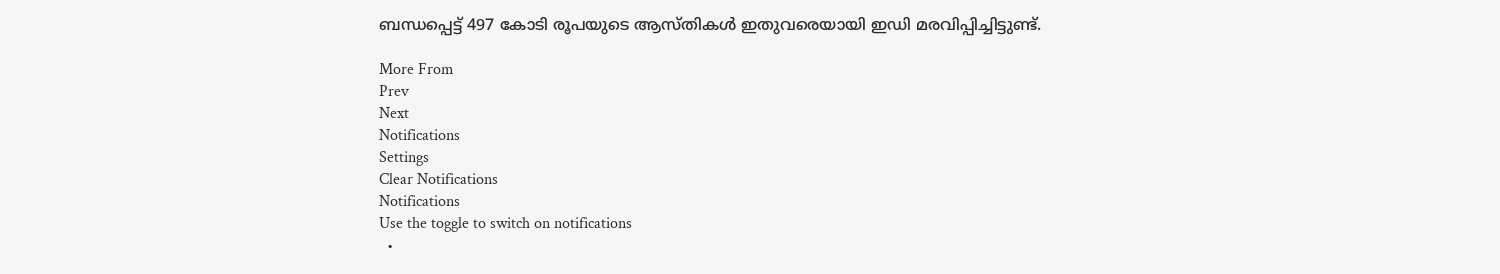ബന്ധപ്പെട്ട് 497 കോടി രൂപയുടെ ആസ്തികള്‍ ഇതുവരെയായി ഇഡി മരവിപ്പിച്ചിട്ടുണ്ട്.

More From
Prev
Next
Notifications
Settings
Clear Notifications
Notifications
Use the toggle to switch on notifications
  •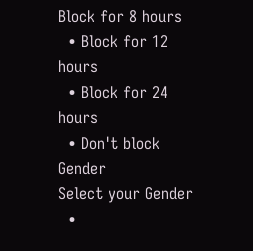Block for 8 hours
  • Block for 12 hours
  • Block for 24 hours
  • Don't block
Gender
Select your Gender
  •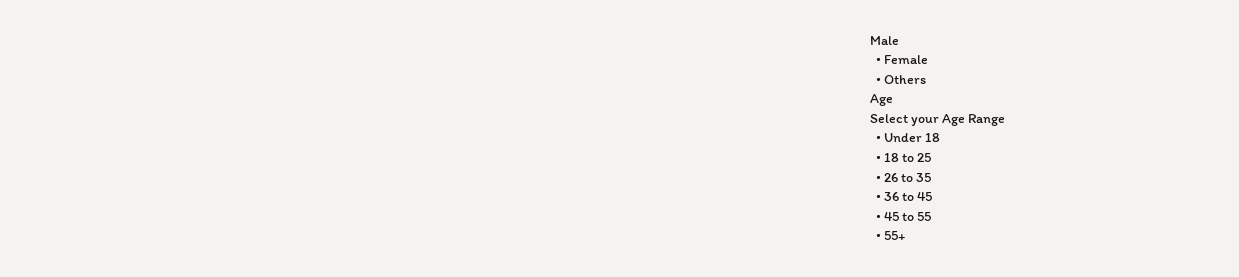Male
  • Female
  • Others
Age
Select your Age Range
  • Under 18
  • 18 to 25
  • 26 to 35
  • 36 to 45
  • 45 to 55
  • 55+